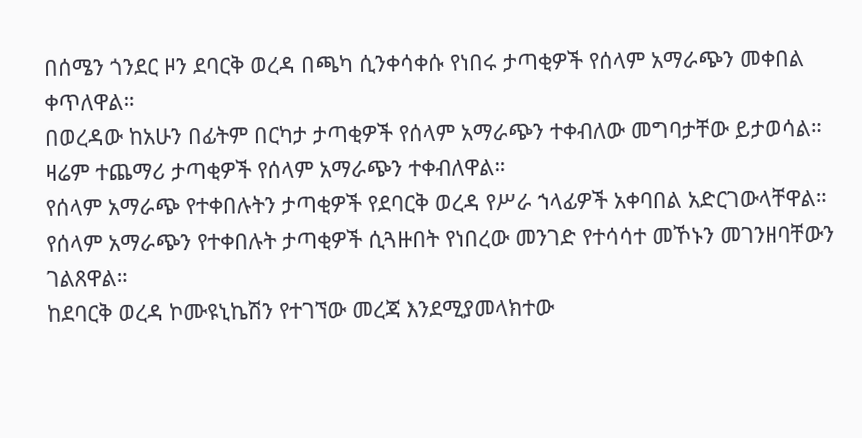በሰሜን ጎንደር ዞን ደባርቅ ወረዳ በጫካ ሲንቀሳቀሱ የነበሩ ታጣቂዎች የሰላም አማራጭን መቀበል ቀጥለዋል።
በወረዳው ከአሁን በፊትም በርካታ ታጣቂዎች የሰላም አማራጭን ተቀብለው መግባታቸው ይታወሳል። ዛሬም ተጨማሪ ታጣቂዎች የሰላም አማራጭን ተቀብለዋል።
የሰላም አማራጭ የተቀበሉትን ታጣቂዎች የደባርቅ ወረዳ የሥራ ኀላፊዎች አቀባበል አድርገውላቸዋል።
የሰላም አማራጭን የተቀበሉት ታጣቂዎች ሲጓዙበት የነበረው መንገድ የተሳሳተ መኾኑን መገንዘባቸውን ገልጸዋል።
ከደባርቅ ወረዳ ኮሙዩኒኬሽን የተገኘው መረጃ እንደሚያመላክተው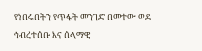የነበሩበትን የጥፋት መንገድ በመተው ወደ ኅብረተሰቡ እና ሰላማዊ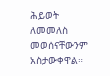ሕይወት ለመመለስ መወሰናቸውንም አስታውቀዋል።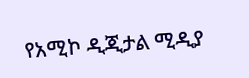የአሚኮ ዲጂታል ሚዲያ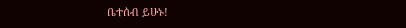ቤተሰብ ይሁኑ!